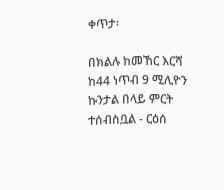ቀጥታ፡

በክልሉ ከመኸር እርሻ ከ44 ነጥብ 9 ሚሊዮን ኩንታል በላይ ምርት ተሰብስቧል - ርዕሰ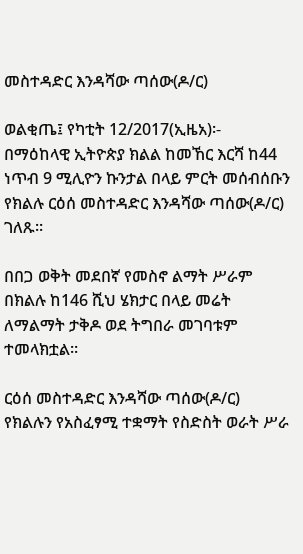መስተዳድር እንዳሻው ጣሰው(ዶ/ር)

ወልቂጤ፤ የካቲት 12/2017(ኢዜአ)፡- በማዕከላዊ ኢትዮጵያ ክልል ከመኸር እርሻ ከ44 ነጥብ 9 ሚሊዮን ኩንታል በላይ ምርት መሰብሰቡን የክልሉ ርዕሰ መስተዳድር እንዳሻው ጣሰው(ዶ/ር) ገለጹ።

በበጋ ወቅት መደበኛ የመስኖ ልማት ሥራም በክልሉ ከ146 ሺህ ሄክታር በላይ መሬት ለማልማት ታቅዶ ወደ ትግበራ መገባቱም ተመላክቷል።

ርዕሰ መስተዳድር እንዳሻው ጣሰው(ዶ/ር) የክልሉን የአስፈፃሚ ተቋማት የስድስት ወራት ሥራ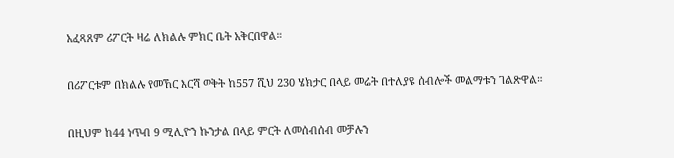አፈጻጸም ሪፖርት ዛሬ ለክልሉ ምክር ቤት አቅርበዋል።

በሪፖርቱም በክልሉ የመኸር እርሻ ወቅት ከ557 ሺህ 230 ሄክታር በላይ መሬት በተለያዩ ሰብሎች መልማቱን ገልጽዋል።

በዚህም ከ44 ነጥብ 9 ሚሊዮን ኩንታል በላይ ምርት ለመሰብሰብ መቻሉን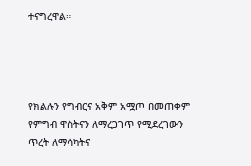ተናግረዋል።




የክልሉን የግብርና አቅም አሟጦ በመጠቀም የምግብ ዋስትናን ለማረጋገጥ የሚደረገውን ጥረት ለማሳካትና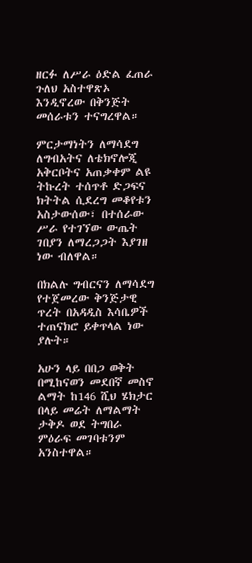ዘርፉ ለሥራ ዕድል ፈጠራ ጉለህ አስተዋጽኦ እንዲኖረው በቅንጅት መሰራቱን ተናግረዋል።

ምርታማነትን ለማሳደግ ለግብአትና ለቴክኖሎጂ አቅርቦትና አጠቃቀም ልዩ ትኩረት ተሰጥቶ ድጋፍና ክትትል ሲደረግ መቆየቱን አስታውሰው፣ በተሰራው ሥራ የተገኘው ውጤት ገበያን ለማረጋጋት እያገዘ ነው ብለዋል።

በክልሉ ግብርናን ለማሳደግ የተጀመረው ቅንጅታዊ ጥረት በአዳዲስ እሳቤዎች ተጠናክሮ ይቀጥላል ነው ያሉት።

አሁን ላይ በበጋ ወቅት በሚከናወን መደበኛ መስኖ ልማት ከ146 ሺህ ሄክታር በላይ መሬት ለማልማት ታቅዶ ወደ ትግበራ ምዕራፍ መገባቱንም አንስተዋል።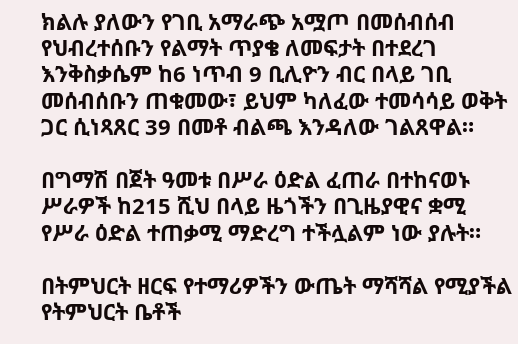ክልሉ ያለውን የገቢ አማራጭ አሟጦ በመሰብሰብ የህብረተሰቡን የልማት ጥያቄ ለመፍታት በተደረገ እንቅስቃሴም ከ6 ነጥብ 9 ቢሊዮን ብር በላይ ገቢ መሰብሰቡን ጠቁመው፣ ይህም ካለፈው ተመሳሳይ ወቅት ጋር ሲነጻጸር 39 በመቶ ብልጫ እንዳለው ገልጸዋል።

በግማሽ በጀት ዓመቱ በሥራ ዕድል ፈጠራ በተከናወኑ ሥራዎች ከ215 ሺህ በላይ ዜጎችን በጊዜያዊና ቋሚ የሥራ ዕድል ተጠቃሚ ማድረግ ተችሏልም ነው ያሉት።

በትምህርት ዘርፍ የተማሪዎችን ውጤት ማሻሻል የሚያችል የትምህርት ቤቶች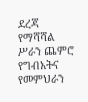ደረጃ የማሻሻል ሥራን ጨምሮ የግብአትና የመምህራን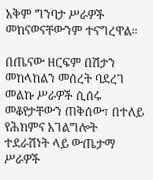አቅም ግንባታ ሥራዎች መከናወናቸውንም ተናግረዋል።

በጤናው ዘርፍም በሽታን መከላከልን መሰረት ባደረገ መልኩ ሥራዎች ሲሰሩ መቆየታቸውን ጠቅሰው፣ በተለይ የሕክምና አገልግሎት ተደራሽነት ላይ ውጤታማ ሥራዎች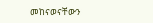መከናወናቸውን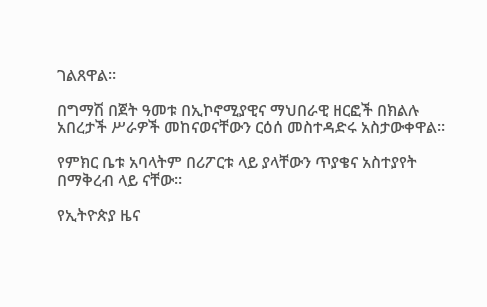ገልጸዋል።

በግማሽ በጀት ዓመቱ በኢኮኖሚያዊና ማህበራዊ ዘርፎች በክልሉ አበረታች ሥራዎች መከናወናቸውን ርዕሰ መስተዳድሩ አስታውቀዋል።

የምክር ቤቱ አባላትም በሪፖርቱ ላይ ያላቸውን ጥያቄና አስተያየት በማቅረብ ላይ ናቸው።

የኢትዮጵያ ዜና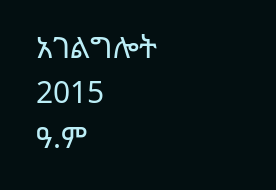አገልግሎት
2015
ዓ.ም